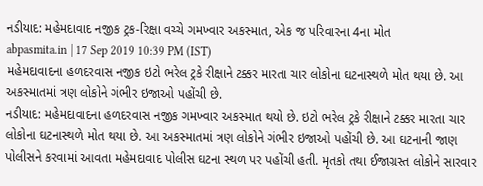નડીયાદ: મહેમદાવાદ નજીક ટ્રક-રિક્ષા વચ્ચે ગમખ્વાર અકસ્માત, એક જ પરિવારના 4ના મોત
abpasmita.in | 17 Sep 2019 10:39 PM (IST)
મહેમદાવાદના હળદરવાસ નજીક ઇટો ભરેલ ટ્રકે રીક્ષાને ટક્કર મારતા ચાર લોકોના ઘટનાસ્થળે મોત થયા છે. આ અકસ્માતમાં ત્રણ લોકોને ગંભીર ઇજાઓ પહોંચી છે.
નડીયાદ: મહેમદાવાદના હળદરવાસ નજીક ગમખ્વાર અકસ્માત થયો છે. ઇટો ભરેલ ટ્રકે રીક્ષાને ટક્કર મારતા ચાર લોકોના ઘટનાસ્થળે મોત થયા છે. આ અકસ્માતમાં ત્રણ લોકોને ગંભીર ઇજાઓ પહોંચી છે. આ ઘટનાની જાણ પોલીસને કરવામાં આવતા મહેમદાવાદ પોલીસ ઘટના સ્થળ પર પહોંચી હતી. મૃતકો તથા ઈજાગ્રસ્ત લોકોને સારવાર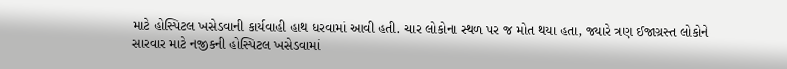માટે હોસ્પિટલ ખસેડવાની કાર્યવાહી હાથ ધરવામાં આવી હતી. ચાર લોકોના સ્થળ પર જ મોત થયા હતા, જ્યારે ત્રણ ઈજાગ્રસ્ત લોકોને સારવાર માટે નજીકની હોસ્પિટલ ખસેડવામાં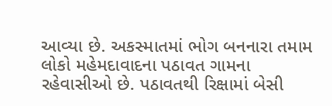આવ્યા છે. અકસ્માતમાં ભોગ બનનારા તમામ લોકો મહેમદાવાદના પઠાવત ગામના રહેવાસીઓ છે. પઠાવતથી રિક્ષામાં બેસી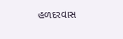હળદરવાસ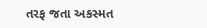તરફ જતા અકસ્મત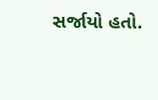સર્જાયો હતો.